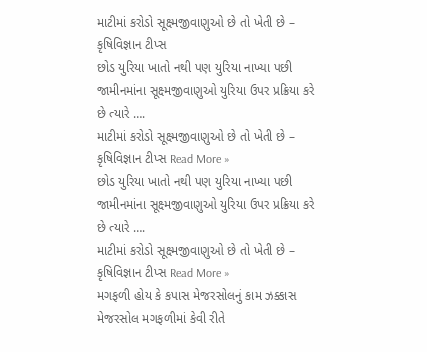માટીમાં કરોડો સૂક્ષ્મજીવાણુઓ છે તો ખેતી છે – કૃષિવિજ્ઞાન ટીપ્સ
છોડ યુરિયા ખાતો નથી પણ યુરિયા નાખ્યા પછી જામીનમાંના સૂક્ષ્મજીવાણુઓ યુરિયા ઉપર પ્રક્રિયા કરે છે ત્યારે ….
માટીમાં કરોડો સૂક્ષ્મજીવાણુઓ છે તો ખેતી છે – કૃષિવિજ્ઞાન ટીપ્સ Read More »
છોડ યુરિયા ખાતો નથી પણ યુરિયા નાખ્યા પછી જામીનમાંના સૂક્ષ્મજીવાણુઓ યુરિયા ઉપર પ્રક્રિયા કરે છે ત્યારે ….
માટીમાં કરોડો સૂક્ષ્મજીવાણુઓ છે તો ખેતી છે – કૃષિવિજ્ઞાન ટીપ્સ Read More »
મગફળી હોય કે કપાસ મેજરસોલનું કામ ઝક્કાસ મેજરસોલ મગફળીમાં કેવી રીતે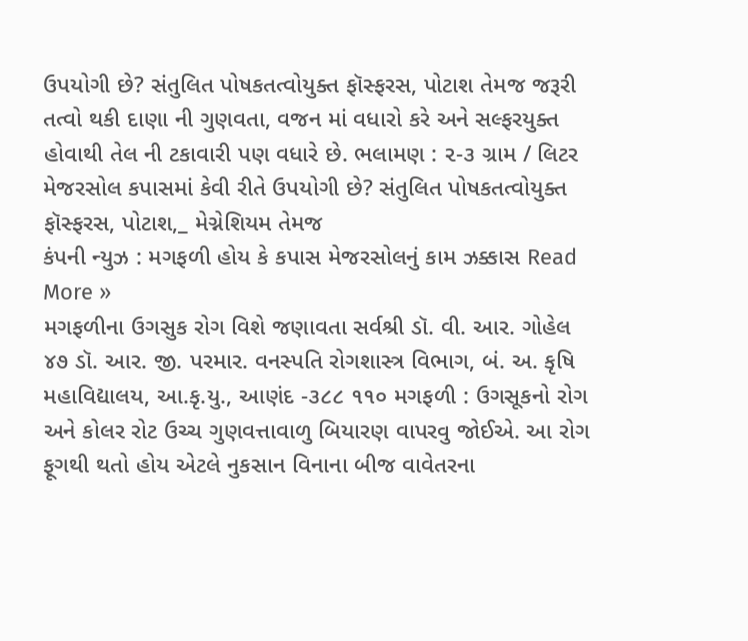ઉપયોગી છે? સંતુલિત પોષકતત્વોયુક્ત ફૉસ્ફરસ, પોટાશ તેમજ જરૂરી તત્વો થકી દાણા ની ગુણવતા, વજન માં વધારો કરે અને સલ્ફરયુક્ત હોવાથી તેલ ની ટકાવારી પણ વધારે છે. ભલામણ : ૨-૩ ગ્રામ / લિટર મેજરસોલ કપાસમાં કેવી રીતે ઉપયોગી છે? સંતુલિત પોષકતત્વોયુક્ત ફૉસ્ફરસ, પોટાશ,_ મેગ્નેશિયમ તેમજ
કંપની ન્યુઝ : મગફળી હોય કે કપાસ મેજરસોલનું કામ ઝક્કાસ Read More »
મગફળીના ઉગસુક રોગ વિશે જણાવતા સર્વશ્રી ડૉ. વી. આર. ગોહેલ ૪૭ ડૉ. આર. જી. પરમાર. વનસ્પતિ રોગશાસ્ત્ર વિભાગ, બં. અ. કૃષિ મહાવિદ્યાલય, આ.કૃ.યુ., આણંદ -૩૮૮ ૧૧૦ મગફળી : ઉગસૂકનો રોગ અને કોલર રોટ ઉચ્ચ ગુણવત્તાવાળુ બિયારણ વાપરવુ જોઈએ. આ રોગ ફૂગથી થતો હોય એટલે નુકસાન વિનાના બીજ વાવેતરના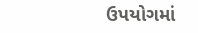ઉપયોગમાં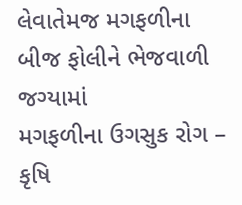લેવાતેમજ મગફળીના બીજ ફોલીને ભેજવાળી જગ્યામાં
મગફળીના ઉગસુક રોગ – કૃષિ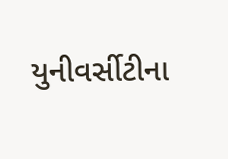યુનીવર્સીટીના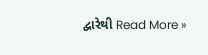દ્વારેથી Read More »